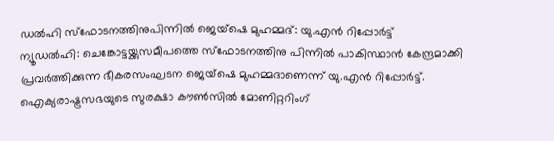ഡൽഹി സ്ഫോടനത്തിനുപിന്നിൽ ജെയ്ഷെ മുഹമ്മദ്: യു.എൻ റിപ്പോർട്ട്
ന്യൂഡൽഹി: ചെങ്കോട്ടയ്ക്കുസമീപത്തെ സ്ഫോടനത്തിനു പിന്നിൽ പാകിസ്ഥാൻ കേന്ദ്രമാക്കി പ്രവർത്തിക്കുന്ന ഭീകരസംഘടന ജെയ്ഷെ മുഹമ്മദാണെന്ന് യു.എൻ റിപ്പോർട്ട്. ഐക്യരാഷ്ട്രസഭയുടെ സുരക്ഷാ കൗൺസിൽ മോണിറ്ററിംഗ്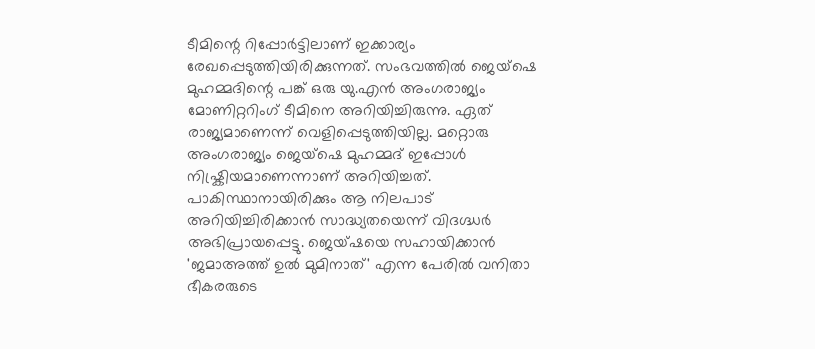ടീമിന്റെ റിപ്പോർട്ടിലാണ് ഇക്കാര്യം രേഖപ്പെടുത്തിയിരിക്കുന്നത്. സംഭവത്തിൽ ജെയ്ഷെ മുഹമ്മദിന്റെ പങ്ക് ഒരു യു.എൻ അംഗരാജ്യം മോണിറ്ററിംഗ് ടീമിനെ അറിയിച്ചിരുന്നു. ഏത് രാജ്യമാണെന്ന് വെളിപ്പെടുത്തിയില്ല. മറ്റൊരു അംഗരാജ്യം ജെയ്ഷെ മുഹമ്മദ് ഇപ്പോൾ നിഷ്ക്രിയമാണെന്നാണ് അറിയിച്ചത്. പാകിസ്ഥാനായിരിക്കും ആ നിലപാട് അറിയിച്ചിരിക്കാൻ സാദ്ധ്യതയെന്ന് വിദഗ്ദ്ധർ അഭിപ്രായപ്പെട്ടു. ജെയ്ഷയെ സഹായിക്കാൻ 'ജമാഅത്ത് ഉൽ മുമിനാത്' എന്ന പേരിൽ വനിതാ ഭീകരരുടെ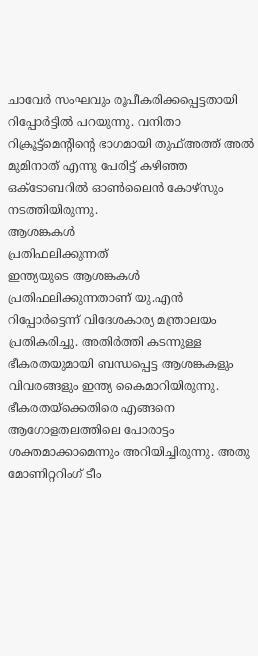ചാവേർ സംഘവും രൂപീകരിക്കപ്പെട്ടതായി റിപ്പോർട്ടിൽ പറയുന്നു. വനിതാ റിക്രൂട്ട്മെന്റിന്റെ ഭാഗമായി തുഫ്അത്ത് അൽ മുമിനാത് എന്നു പേരിട്ട് കഴിഞ്ഞ ഒക്ടോബറിൽ ഓൺലൈൻ കോഴ്സും നടത്തിയിരുന്നു.
ആശങ്കകൾ
പ്രതിഫലിക്കുന്നത്
ഇന്ത്യയുടെ ആശങ്കകൾ പ്രതിഫലിക്കുന്നതാണ് യു.എൻ റിപ്പോർട്ടെന്ന് വിദേശകാര്യ മന്ത്രാലയം പ്രതികരിച്ചു. അതിർത്തി കടന്നുള്ള ഭീകരതയുമായി ബന്ധപ്പെട്ട ആശങ്കകളും വിവരങ്ങളും ഇന്ത്യ കൈമാറിയിരുന്നു. ഭീകരതയ്ക്കെതിരെ എങ്ങനെ ആഗോളതലത്തിലെ പോരാട്ടം ശക്തമാക്കാമെന്നും അറിയിച്ചിരുന്നു. അതു മോണിറ്ററിംഗ് ടീം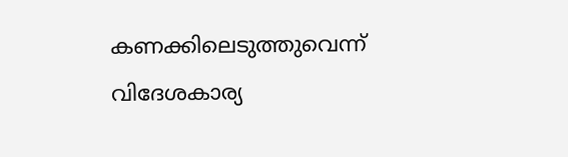കണക്കിലെടുത്തുവെന്ന് വിദേശകാര്യ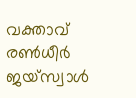വക്താവ് രൺധീർ ജയ്സ്വാൾ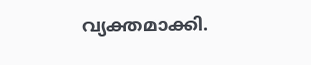വ്യക്തമാക്കി.